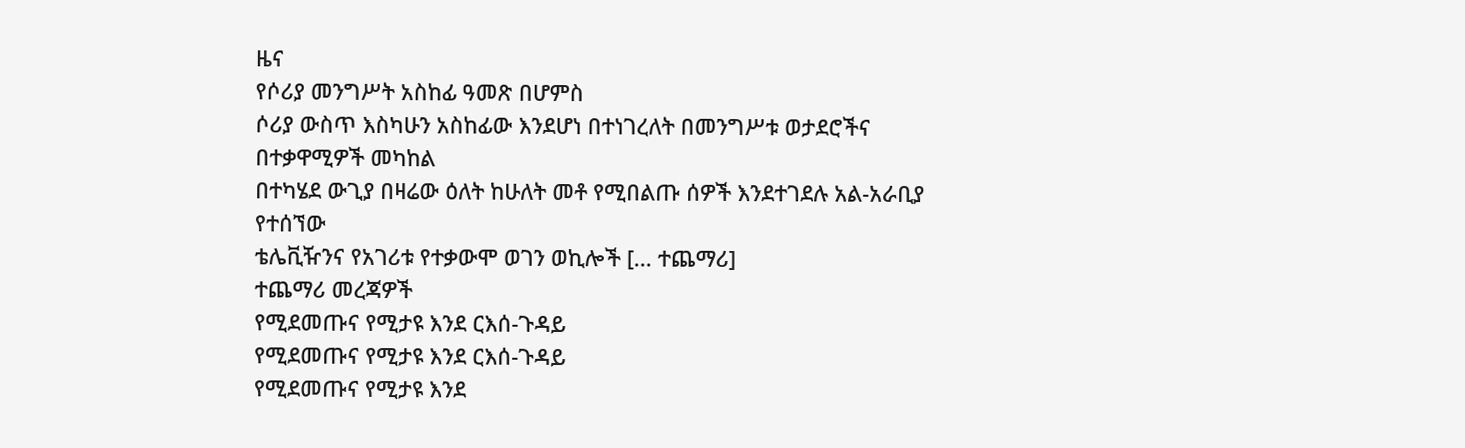ዜና
የሶሪያ መንግሥት አስከፊ ዓመጽ በሆምስ
ሶሪያ ውስጥ እስካሁን አስከፊው እንደሆነ በተነገረለት በመንግሥቱ ወታደሮችና በተቃዋሚዎች መካከል
በተካሄደ ውጊያ በዛሬው ዕለት ከሁለት መቶ የሚበልጡ ሰዎች እንደተገደሉ አል-አራቢያ የተሰኘው
ቴሌቪዥንና የአገሪቱ የተቃውሞ ወገን ወኪሎች [... ተጨማሪ]
ተጨማሪ መረጃዎች
የሚደመጡና የሚታዩ እንደ ርእሰ-ጉዳይ
የሚደመጡና የሚታዩ እንደ ርእሰ-ጉዳይ
የሚደመጡና የሚታዩ እንደ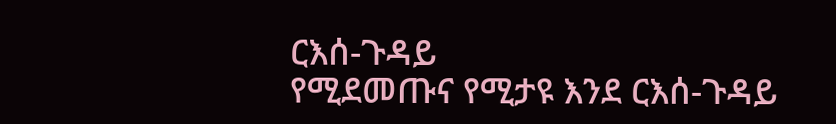ርእሰ-ጉዳይ
የሚደመጡና የሚታዩ እንደ ርእሰ-ጉዳይ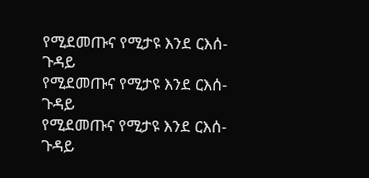የሚደመጡና የሚታዩ እንደ ርእሰ-ጉዳይ
የሚደመጡና የሚታዩ እንደ ርእሰ-ጉዳይ
የሚደመጡና የሚታዩ እንደ ርእሰ-ጉዳይ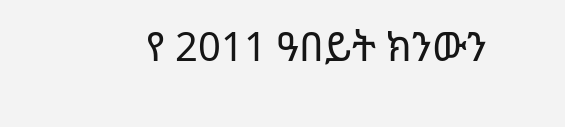የ 2011 ዓበይት ክንውን